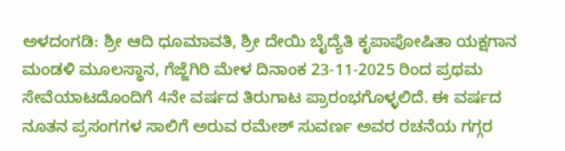ಅಳದಂಗಡಿ: ಶ್ರೀ ಆದಿ ಧೂಮಾವತಿ, ಶ್ರೀ ದೇಯಿ ಬೈದ್ಯೆತಿ ಕೃಪಾಪೋಷಿತಾ ಯಕ್ಷಗಾನ ಮಂಡಳಿ ಮೂಲಸ್ಥಾನ, ಗೆಜ್ಜೆಗಿರಿ ಮೇಳ ದಿನಾಂಕ 23-11-2025 ರಿಂದ ಪ್ರಥಮ ಸೇವೆಯಾಟದೊಂದಿಗೆ 4ನೇ ವರ್ಷದ ತಿರುಗಾಟ ಪ್ರಾರಂಭಗೊಳ್ಳಲಿದೆ. ಈ ವರ್ಷದ ನೂತನ ಪ್ರಸಂಗಗಳ ಸಾಲಿಗೆ ಅರುವ ರಮೇಶ್ ಸುವರ್ಣ ಅವರ ರಚನೆಯ ಗಗ್ಗರ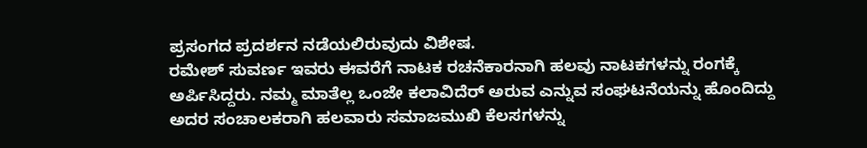ಪ್ರಸಂಗದ ಪ್ರದರ್ಶನ ನಡೆಯಲಿರುವುದು ವಿಶೇಷ.
ರಮೇಶ್ ಸುವರ್ಣ ಇವರು ಈವರೆಗೆ ನಾಟಕ ರಚನೆಕಾರನಾಗಿ ಹಲವು ನಾಟಕಗಳನ್ನು ರಂಗಕ್ಕೆ ಅರ್ಪಿಸಿದ್ದರು. ನಮ್ಮ ಮಾತೆಲ್ಲ ಒಂಜೇ ಕಲಾವಿದೆರ್ ಅರುವ ಎನ್ನುವ ಸಂಘಟನೆಯನ್ನು ಹೊಂದಿದ್ದು ಅದರ ಸಂಚಾಲಕರಾಗಿ ಹಲವಾರು ಸಮಾಜಮುಖಿ ಕೆಲಸಗಳನ್ನು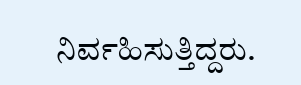ನಿರ್ವಹಿಸುತ್ತಿದ್ದರು.